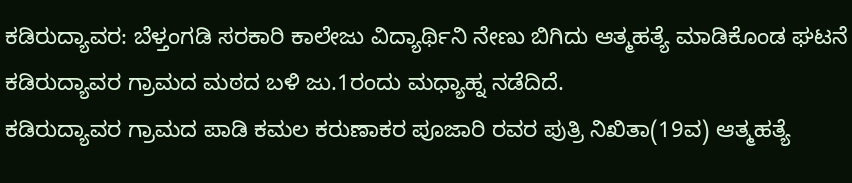ಕಡಿರುದ್ಯಾವರ: ಬೆಳ್ತಂಗಡಿ ಸರಕಾರಿ ಕಾಲೇಜು ವಿದ್ಯಾರ್ಥಿನಿ ನೇಣು ಬಿಗಿದು ಆತ್ಮಹತ್ಯೆ ಮಾಡಿಕೊಂಡ ಘಟನೆ ಕಡಿರುದ್ಯಾವರ ಗ್ರಾಮದ ಮಠದ ಬಳಿ ಜು.1ರಂದು ಮಧ್ಯಾಹ್ನ ನಡೆದಿದೆ.
ಕಡಿರುದ್ಯಾವರ ಗ್ರಾಮದ ಪಾಡಿ ಕಮಲ ಕರುಣಾಕರ ಪೂಜಾರಿ ರವರ ಪುತ್ರಿ ನಿಖಿತಾ(19ವ) ಆತ್ಮಹತ್ಯೆ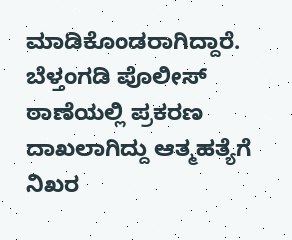ಮಾಡಿಕೊಂಡರಾಗಿದ್ದಾರೆ.
ಬೆಳ್ತಂಗಡಿ ಪೊಲೀಸ್ ಠಾಣೆಯಲ್ಲಿ ಪ್ರಕರಣ ದಾಖಲಾಗಿದ್ದು ಆತ್ಮಹತ್ಯೆಗೆ ನಿಖರ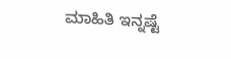ಮಾಹಿತಿ ಇನ್ನಷ್ಟೆ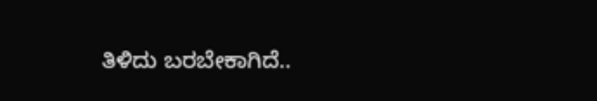ತಿಳಿದು ಬರಬೇಕಾಗಿದೆ..